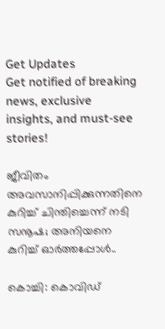Get Updates
Get notified of breaking news, exclusive insights, and must-see stories!

ജീവിതം അവസാനിപ്പിക്കുന്നതിനെ കുറിച്ച് ചിന്തിച്ചെന്ന് നടി സനൂഷ; അനിയനെ കുറിച്ച് ഓര്‍ത്തപ്പോള്‍..

കൊച്ചി: കൊവിഡ്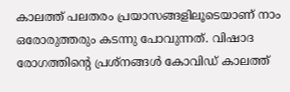കാലത്ത് പലതരം പ്രയാസങ്ങളിലൂടെയാണ് നാം ഒരോരുത്തരും കടന്നു പോവുന്നത്. വിഷാദ രോഗത്തിന്‍റെ പ്രശ്നങ്ങള്‍ കോവിഡ് കാലത്ത്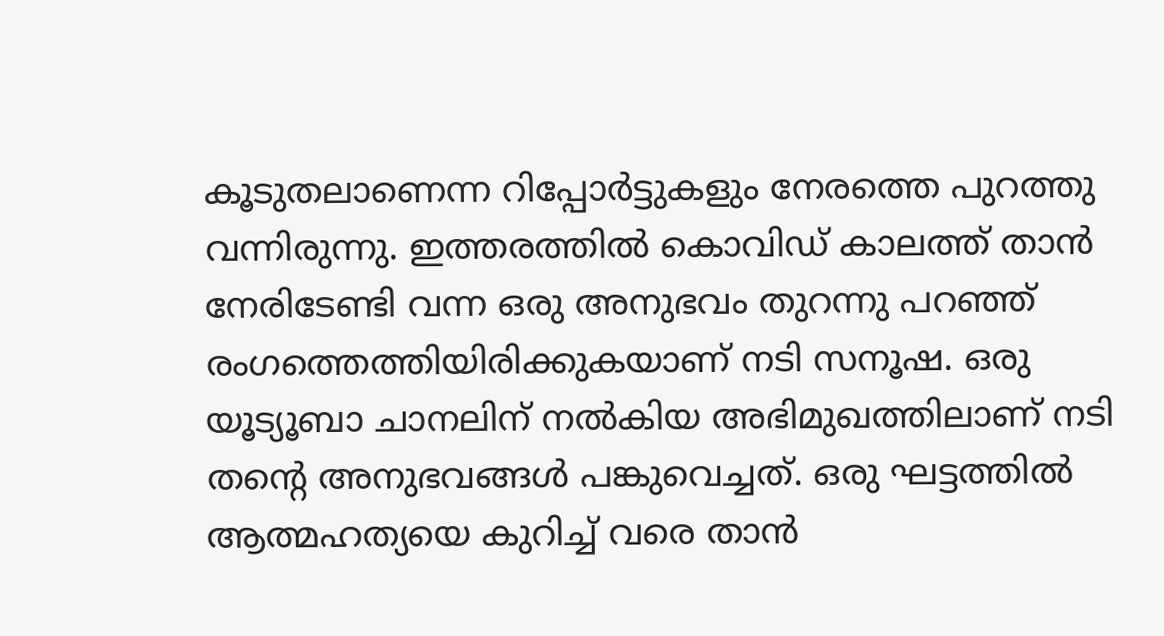കൂടുതലാണെന്ന റിപ്പോര്‍ട്ടുകളും നേരത്തെ പുറത്തു വന്നിരുന്നു. ഇത്തരത്തില്‍ കൊവിഡ് കാലത്ത് താന്‍ നേരിടേണ്ടി വന്ന ഒരു അനുഭവം തുറന്നു പറഞ്ഞ് രംഗത്തെത്തിയിരിക്കുകയാണ് നടി സനൂഷ. ഒരു യൂട്യൂബാ ചാനലിന് നല്‍കിയ അഭിമുഖത്തിലാണ് നടി തന്‍റെ അനുഭവങ്ങള്‍ പങ്കുവെച്ചത്. ഒരു ഘട്ടത്തില്‍ ആത്മഹത്യയെ കുറിച്ച് വരെ താന്‍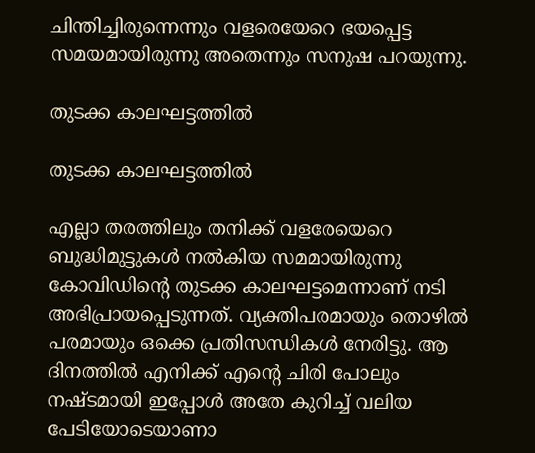ചിന്തിച്ചിരുന്നെന്നും വളരെയേറെ ഭയപ്പെട്ട സമയമായിരുന്നു അതെന്നും സനുഷ പറയുന്നു.

തുടക്ക കാലഘട്ടത്തില്‍

തുടക്ക കാലഘട്ടത്തില്‍

എല്ലാ തരത്തിലും തനിക്ക് വളരേയെറെ ബുദ്ധിമുട്ടുകള്‍ നല്‍കിയ സമമായിരുന്നു കോവിഡിന്‍റെ തുടക്ക കാലഘട്ടമെന്നാണ് നടി അഭിപ്രായപ്പെടുന്നത്. വ്യക്തിപരമായും തൊഴില്‍ പരമായും ഒക്കെ പ്രതിസന്ധികള്‍ നേരിട്ടു. ആ ദിനത്തില്‍ എനിക്ക് എന്‍റെ ചിരി പോലും നഷ്ടമായി ഇപ്പോള്‍ അതേ കുറിച്ച് വലിയ പേടിയോടെയാണാ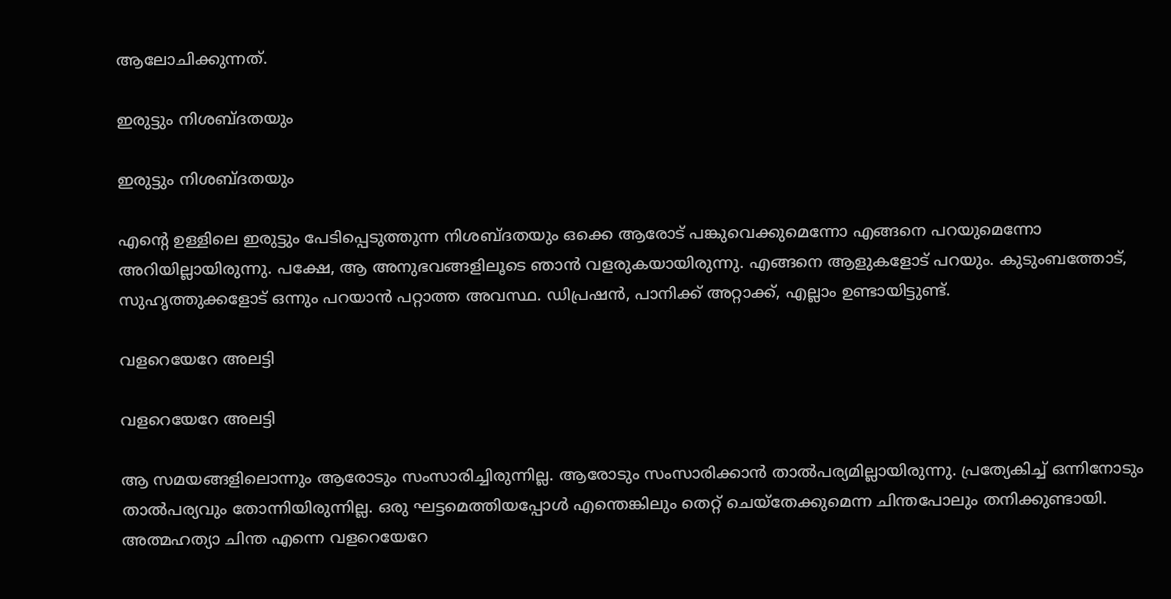ആലോചിക്കുന്നത്.

ഇരുട്ടും നിശബ്ദതയും

ഇരുട്ടും നിശബ്ദതയും

എന്റെ ഉള്ളിലെ ഇരുട്ടും പേടിപ്പെടുത്തുന്ന നിശബ്ദതയും ഒക്കെ ആരോട് പങ്കുവെക്കുമെന്നോ എങ്ങനെ പറയുമെന്നോ അറിയില്ലായിരുന്നു. പക്ഷേ, ആ അനുഭവങ്ങളിലൂടെ ഞാന്‍ വളരുകയായിരുന്നു. എങ്ങനെ ആളുകളോട് പറയും. കുടുംബത്തോട്, സുഹൃത്തുക്കളോട് ഒന്നും പറയാന്‍ പറ്റാത്ത അവസ്ഥ. ഡിപ്രഷൻ, പാനിക്ക് അറ്റാക്ക്, എല്ലാം ഉണ്ടായിട്ടുണ്ട്.

വളറെയേറേ അലട്ടി

വളറെയേറേ അലട്ടി

ആ സമയങ്ങളിലൊന്നും ആരോടും സംസാരിച്ചിരുന്നില്ല. ആരോടും സംസാരിക്കാന്‍ താല്‍പര്യമില്ലായിരുന്നു. പ്രത്യേകിച്ച് ഒന്നിനോടും താല്‍പര്യവും തോന്നിയിരുന്നില്ല. ഒരു ഘട്ടമെത്തിയപ്പോള്‍ എന്തെങ്കിലും തെറ്റ് ചെയ്തേക്കുമെന്ന ചിന്തപോലും തനിക്കുണ്ടായി. അത്മഹത്യാ ചിന്ത എന്നെ വളറെയേറേ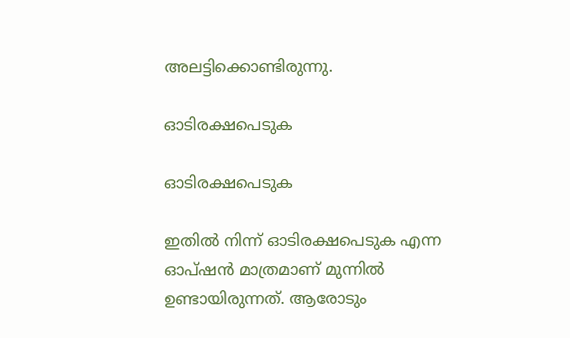അലട്ടിക്കൊണ്ടിരുന്നു.

ഓടിരക്ഷപെടുക

ഓടിരക്ഷപെടുക

ഇതില്‍ നിന്ന് ഓടിരക്ഷപെടുക എന്ന ഓപ്ഷന്‍ മാത്രമാണ് മുന്നില്‍ ഉണ്ടായിരുന്നത്. ആരോടും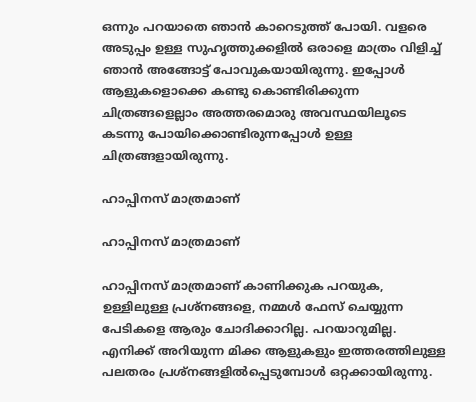ഒന്നും പറയാതെ ഞാന്‍ കാറെടുത്ത് പോയി. വളരെ അടുപ്പം ഉള്ള സുഹൃത്തുക്കളില്‍ ഒരാളെ മാത്രം വിളിച്ച് ഞാന്‍ അങ്ങോട്ട് പോവുകയായിരുന്നു. ഇപ്പോള്‍ ആളുകളൊക്കെ കണ്ടു കൊണ്ടിരിക്കുന്ന ചിത്രങ്ങളെല്ലാം അത്തരമൊരു അവസ്ഥയിലൂടെ കടന്നു പോയിക്കൊണ്ടിരുന്നപ്പോള്‍ ഉള്ള ചിത്രങ്ങളായിരുന്നു.

ഹാപ്പിനസ് മാത്രമാണ്

ഹാപ്പിനസ് മാത്രമാണ്

ഹാപ്പിനസ് മാത്രമാണ് കാണിക്കുക പറയുക, ഉള്ളിലുള്ള പ്രശ്‌നങ്ങളെ, നമ്മള്‍ ഫേസ് ചെയ്യുന്ന പേടികളെ ആരും ചോദിക്കാറില്ല. പറയാറുമില്ല. എനിക്ക് അറിയുന്ന മിക്ക ആളുകളും ഇത്തരത്തിലുള്ള പലതരം പ്രശ്‌നങ്ങളില്‍പ്പെടുമ്പോള്‍ ഒറ്റക്കായിരുന്നു.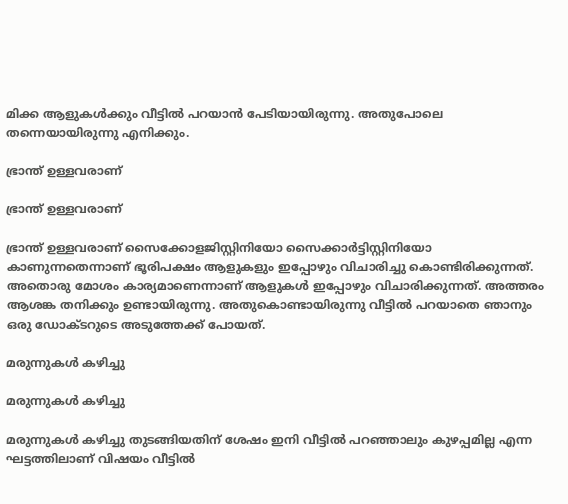മിക്ക ആളുകള്‍ക്കും വീട്ടില്‍ പറയാന്‍ പേടിയായിരുന്നു. അതുപോലെ തന്നെയായിരുന്നു എനിക്കും.

ഭ്രാന്ത് ഉള്ളവരാണ്

ഭ്രാന്ത് ഉള്ളവരാണ്

ഭ്രാന്ത് ഉള്ളവരാണ് സൈക്കോളജിസ്റ്റിനിയോ സൈക്കാര്‍ട്ടിസ്റ്റിനിയോ കാണുന്നതെന്നാണ് ഭൂരിപക്ഷം ആളുകളും ഇപ്പോഴും വിചാരിച്ചു കൊണ്ടിരിക്കുന്നത്. അതൊരു മോശം കാര്യമാണെന്നാണ് ആളുകള്‍ ഇപ്പോഴും വിചാരിക്കുന്നത്. അത്തരം ആശങ്ക തനിക്കും ഉണ്ടായിരുന്നു. അതുകൊണ്ടായിരുന്നു വീട്ടില്‍ പറയാതെ ഞാനും ഒരു ഡോക്ടറുടെ അടുത്തേക്ക് പോയത്.

മരുന്നുകള്‍ കഴിച്ചു

മരുന്നുകള്‍ കഴിച്ചു

മരുന്നുകള്‍ കഴിച്ചു തുടങ്ങിയതിന് ശേഷം ഇനി വീട്ടില്‍ പറഞ്ഞാലും കുഴപ്പമില്ല എന്ന ഘട്ടത്തിലാണ് വിഷയം വീട്ടില്‍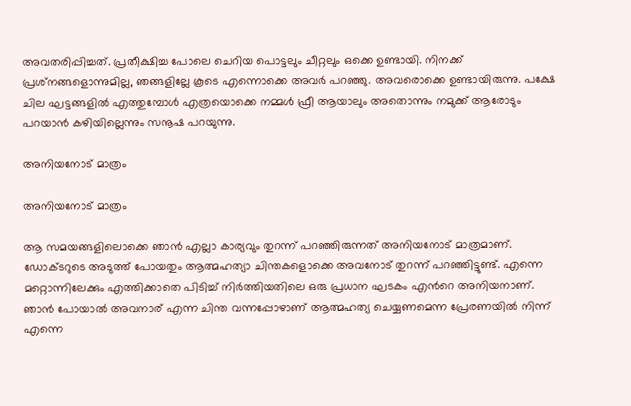അവതരിപ്പിച്ചത്. പ്രതീക്ഷിച്ച പോലെ ചെറിയ പൊട്ടലും ചീറ്റലും ഒക്കെ ഉണ്ടായി. നിനക്ക് പ്രശ്‌നങ്ങളൊന്നുമില്ല, ഞങ്ങളില്ലേ കൂടെ എന്നൊക്കെ അവര്‍ പറഞ്ഞു. അവരൊക്കെ ഉണ്ടായിരുന്നു. പക്ഷേ ചില ഘട്ടങ്ങളില്‍ എത്തുമ്പോള്‍ എത്രയൊക്കെ നമ്മള്‍ ഫ്രീ ആയാലും അതൊന്നും നമുക്ക് ആരോടും പറയാന്‍ കഴിയില്ലെന്നും സനൂഷ പറയുന്നു.

അനിയനോട് മാത്രം

അനിയനോട് മാത്രം

ആ സമയങ്ങളിലൊക്കെ ഞാന്‍ എല്ലാ കാര്യവും തുറന്ന് പറഞ്ഞിരുന്നത് അനിയനോട് മാത്രമാണ്. ഡോക്ടറുടെ അടുത്ത് പോയതും ആത്മഹത്യാ ചിന്തകളൊക്കെ അവനോട് തുറന്ന് പറഞ്ഞിട്ടുണ്ട്. എന്നെ മറ്റൊന്നിലേക്കും എത്തിക്കാതെ പിടിച്ച് നിര്‍ത്തിയതിലെ ഒരു പ്രധാന ഘടകം എന്‍റെ അനിയനാണ്. ഞാന്‍ പോയാല്‍ അവനാര് എന്ന ചിന്ത വന്നപ്പോഴാണ് ആത്മഹത്യ ചെയ്യണമെന്ന പ്രേരണയില്‍ നിന്ന് എന്നെ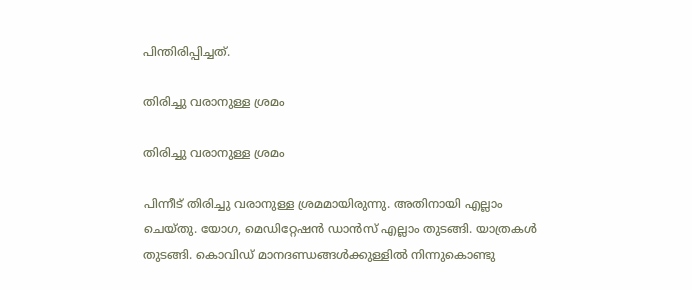പിന്തിരിപ്പിച്ചത്.

തിരിച്ചു വരാനുള്ള ശ്രമം

തിരിച്ചു വരാനുള്ള ശ്രമം

പിന്നീട് തിരിച്ചു വരാനുള്ള ശ്രമമായിരുന്നു. അതിനായി എല്ലാം ചെയ്തു. യോഗ, മെഡിറ്റേഷന്‍ ഡാന്‍സ് എല്ലാം തുടങ്ങി. യാത്രകള്‍ തുടങ്ങി. കൊവിഡ് മാനദണ്ഡങ്ങള്‍ക്കുള്ളില്‍ നിന്നുകൊണ്ടു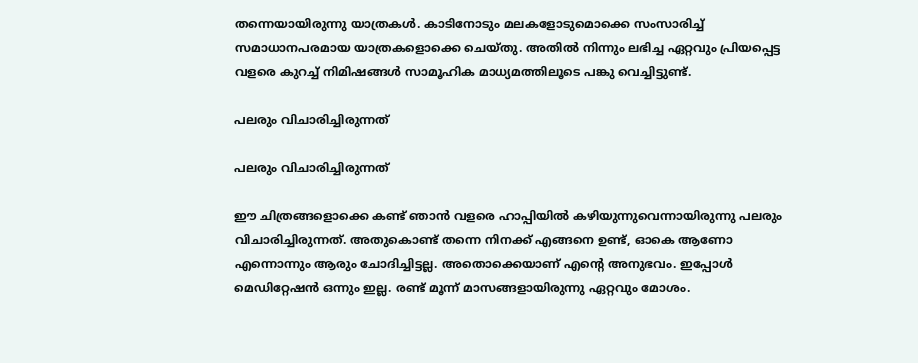തന്നെയായിരുന്നു യാത്രകള്‍. കാടിനോടും മലകളോടുമൊക്കെ സംസാരിച്ച് സമാധാനപരമായ യാത്രകളൊക്കെ ചെയ്തു. അതില്‍ നിന്നും ലഭിച്ച ഏറ്റവും പ്രിയപ്പെട്ട വളരെ കുറച്ച് നിമിഷങ്ങള്‍ സാമൂഹിക മാധ്യമത്തിലൂടെ പങ്കു വെച്ചിട്ടുണ്ട്.

പലരും വിചാരിച്ചിരുന്നത്

പലരും വിചാരിച്ചിരുന്നത്

ഈ ചിത്രങ്ങളൊക്കെ കണ്ട് ഞാന്‍ വളരെ ഹാപ്പിയില്‍ കഴിയുന്നുവെന്നായിരുന്നു പലരും വിചാരിച്ചിരുന്നത്. അതുകൊണ്ട് തന്നെ നിനക്ക് എങ്ങനെ ഉണ്ട്, ഓകെ ആണോ എന്നൊന്നും ആരും ചോദിച്ചിട്ടല്ല. അതൊക്കെയാണ് എന്റെ അനുഭവം. ഇപ്പോള്‍ മെഡിറ്റേഷന്‍ ഒന്നും ഇല്ല. രണ്ട് മൂന്ന് മാസങ്ങളായിരുന്നു ഏറ്റവും മോശം.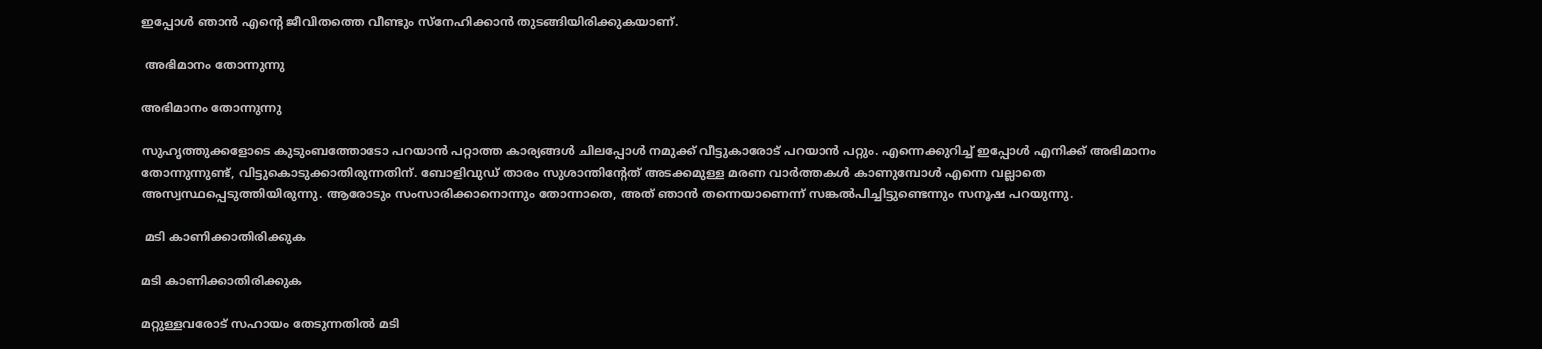ഇപ്പോള്‍ ഞാന്‍ എന്‍റെ ജീവിതത്തെ വീണ്ടും സ്നേഹിക്കാന്‍ തുടങ്ങിയിരിക്കുകയാണ്.

 അഭിമാനം തോന്നുന്നു

അഭിമാനം തോന്നുന്നു

സുഹൃത്തുക്കളോടെ കുടുംബത്തോടോ പറയാന്‍ പറ്റാത്ത കാര്യങ്ങള്‍ ചിലപ്പോള്‍ നമുക്ക് വീട്ടുകാരോട് പറയാന്‍ പറ്റും. എന്നെക്കുറിച്ച് ഇപ്പോള്‍ എനിക്ക് അഭിമാനം തോന്നുന്നുണ്ട്, വിട്ടുകൊടുക്കാതിരുന്നതിന്. ബോളിവുഡ് താരം സുശാന്തിന്‍റേത് അടക്കമുള്ള മരണ വാര്‍ത്തകള്‍ കാണുമ്പോള്‍ എന്നെ വല്ലാതെ അസ്വസ്ഥപ്പെടുത്തിയിരുന്നു. ആരോടും സംസാരിക്കാനൊന്നും തോന്നാതെ, അത് ഞാന്‍ തന്നെയാണെന്ന് സങ്കല്‍പിച്ചിട്ടുണ്ടെന്നും സനൂഷ പറയുന്നു.

 മടി കാണിക്കാതിരിക്കുക

മടി കാണിക്കാതിരിക്കുക

മറ്റുള്ളവരോട് സഹായം തേടുന്നതില്‍ മടി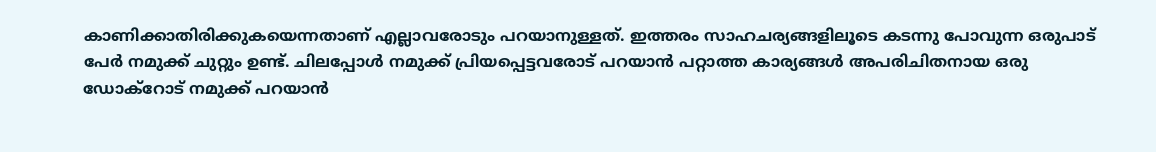കാണിക്കാതിരിക്കുകയെന്നതാണ് എല്ലാവരോടും പറയാനുള്ളത്. ഇത്തരം സാഹചര്യങ്ങളിലൂടെ കടന്നു പോവുന്ന ഒരുപാട് പേര്‍ നമുക്ക് ചുറ്റും ഉണ്ട്. ചിലപ്പോൾ നമുക്ക് പ്രിയപ്പെട്ടവരോട് പറയാൻ പറ്റാത്ത കാര്യങ്ങൾ അപരിചിതനായ ഒരു ഡോക്റോട് നമുക്ക് പറയാൻ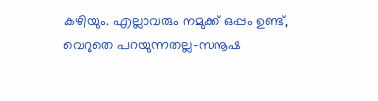കഴിയും. എല്ലാവരും നമുക്ക് ഒപ്പം ഉണ്ട്, വെറുതെ പറയുന്നതല്ല-സനൂഷ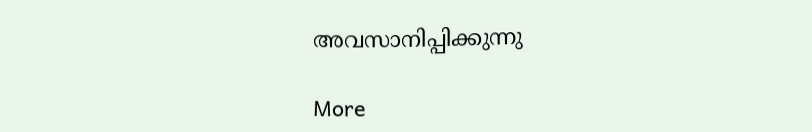അവസാനിപ്പിക്കുന്നു

More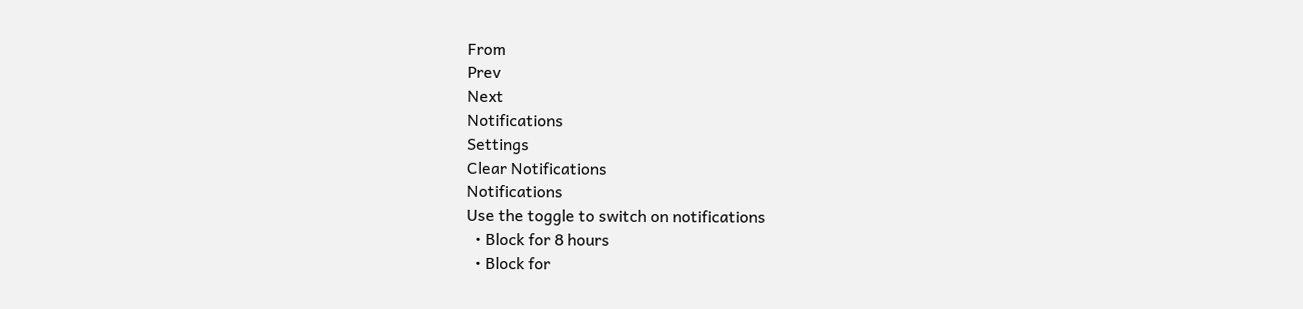From
Prev
Next
Notifications
Settings
Clear Notifications
Notifications
Use the toggle to switch on notifications
  • Block for 8 hours
  • Block for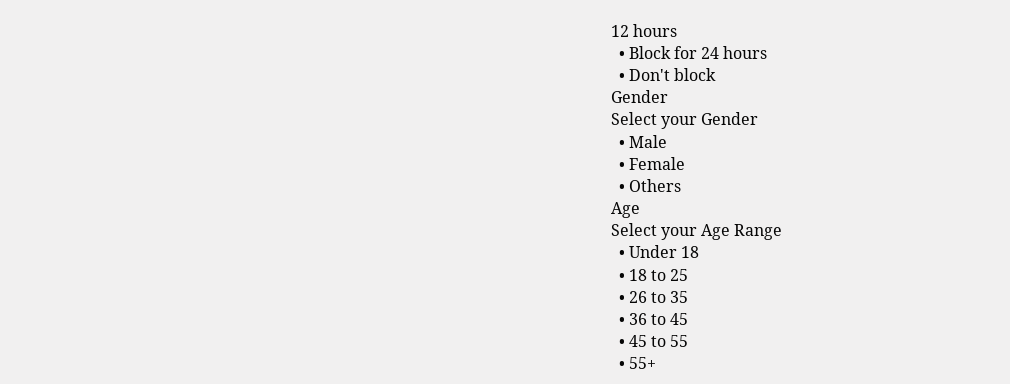12 hours
  • Block for 24 hours
  • Don't block
Gender
Select your Gender
  • Male
  • Female
  • Others
Age
Select your Age Range
  • Under 18
  • 18 to 25
  • 26 to 35
  • 36 to 45
  • 45 to 55
  • 55+